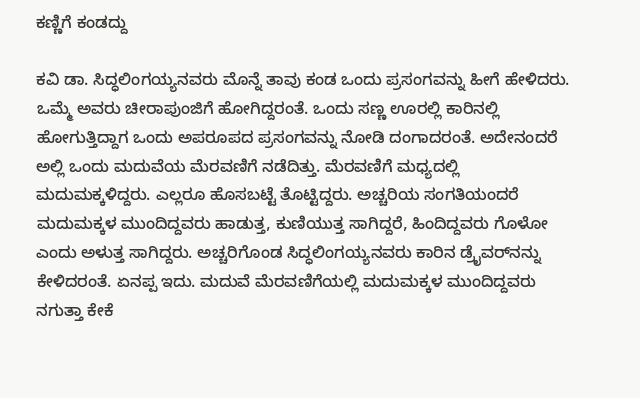ಕಣ್ಣಿಗೆ ಕಂಡದ್ದು

ಕವಿ ಡಾ. ಸಿದ್ಧಲಿಂಗಯ್ಯನವರು ಮೊನ್ನೆ ತಾವು ಕಂಡ ಒಂದು ಪ್ರಸಂಗವನ್ನು ಹೀಗೆ ಹೇಳಿದರು. ಒಮ್ಮೆ ಅವರು ಚೀರಾಪುಂಜಿಗೆ ಹೋಗಿದ್ದರಂತೆ. ಒಂದು ಸಣ್ಣ ಊರಲ್ಲಿ ಕಾರಿನಲ್ಲಿ ಹೋಗುತ್ತಿದ್ದಾಗ ಒಂದು ಅಪರೂಪದ ಪ್ರಸಂಗವನ್ನು ನೋಡಿ ದಂಗಾದರಂತೆ. ಅದೇನಂದರೆ ಅಲ್ಲಿ ಒಂದು ಮದುವೆಯ ಮೆರವಣಿಗೆ ನಡೆದಿತ್ತು. ಮೆರವಣಿಗೆ ಮಧ್ಯದಲ್ಲಿ ಮದುಮಕ್ಕಳಿದ್ದರು. ಎಲ್ಲರೂ ಹೊಸಬಟ್ಟೆ ತೊಟ್ಟಿದ್ದರು. ಅಚ್ಚರಿಯ ಸಂಗತಿಯಂದರೆ ಮದುಮಕ್ಕಳ ಮುಂದಿದ್ದವರು ಹಾಡುತ್ತ, ಕುಣಿಯುತ್ತ ಸಾಗಿದ್ದರೆ, ಹಿಂದಿದ್ದವರು ಗೊಳೋ ಎಂದು ಅಳುತ್ತ ಸಾಗಿದ್ದರು. ಅಚ್ಚರಿಗೊಂಡ ಸಿದ್ಧಲಿಂಗಯ್ಯನವರು ಕಾರಿನ ಡ್ರೈವರ್‌ನನ್ನು ಕೇಳಿದರಂತೆ. ಏನಪ್ಪ ಇದು. ಮದುವೆ ಮೆರವಣಿಗೆಯಲ್ಲಿ ಮದುಮಕ್ಕಳ ಮುಂದಿದ್ದವರು ನಗುತ್ತಾ ಕೇಕೆ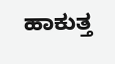ಹಾಕುತ್ತ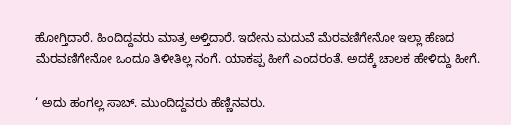ಹೋಗ್ತಿದಾರೆ. ಹಿಂದಿದ್ದವರು ಮಾತ್ರ ಅಳ್ತಿದಾರೆ. ಇದೇನು ಮದುವೆ ಮೆರವಣಿಗೇನೋ ಇಲ್ಲಾ ಹೆಣದ ಮೆರವಣಿಗೇನೋ ಒಂದೂ ತಿಳೀತಿಲ್ಲ ನಂಗೆ. ಯಾಕಪ್ಪ ಹೀಗೆ ಎಂದರಂತೆ. ಅದಕ್ಕೆ ಚಾಲಕ ಹೇಳಿದ್ದು ಹೀಗೆ.

‘ ಅದು ಹಂಗಲ್ಲ ಸಾಬ್‌. ಮುಂದಿದ್ದವರು ಹೆಣ್ಣಿನವರು.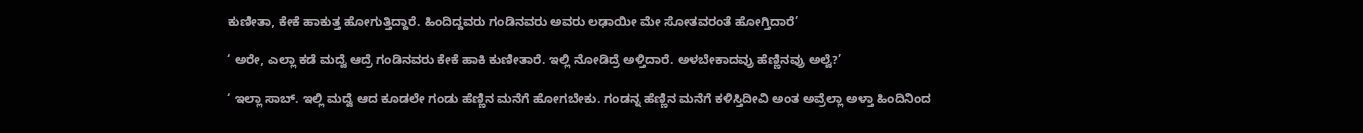ಕುಣೀತಾ, ಕೇಕೆ ಹಾಕುತ್ತ ಹೋಗುತ್ತಿದ್ದಾರೆ. ಹಿಂದಿದ್ದವರು ಗಂಡಿನವರು ಅವರು ಲಢಾಯೀ ಮೇ ಸೋತವರಂತೆ ಹೋಗ್ತಿದಾರೆ’

‘ ಅರೇ, ಎಲ್ಲಾ ಕಡೆ ಮದ್ವೆ ಆದ್ರೆ ಗಂಡಿನವರು ಕೇಕೆ ಹಾಕಿ ಕುಣೀತಾರೆ. ಇಲ್ಲಿ ನೋಡಿದ್ರೆ ಅಳ್ತಿದಾರೆ. ಅಳಬೇಕಾದವ್ರು ಹೆಣ್ಣಿನವ್ರು ಅಲ್ವೆ?’

‘ ಇಲ್ಲಾ ಸಾಬ್‌. ಇಲ್ಲಿ ಮದ್ವೆ ಆದ ಕೂಡಲೇ ಗಂಡು ಹೆಣ್ಣಿನ ಮನೆಗೆ ಹೋಗಬೇಕು. ಗಂಡನ್ನ ಹೆಣ್ಣಿನ ಮನೆಗೆ ಕಳಿಸ್ತಿದೀವಿ ಅಂತ ಅವ್ರೆಲ್ಲಾ ಅಳ್ತಾ ಹಿಂದಿನಿಂದ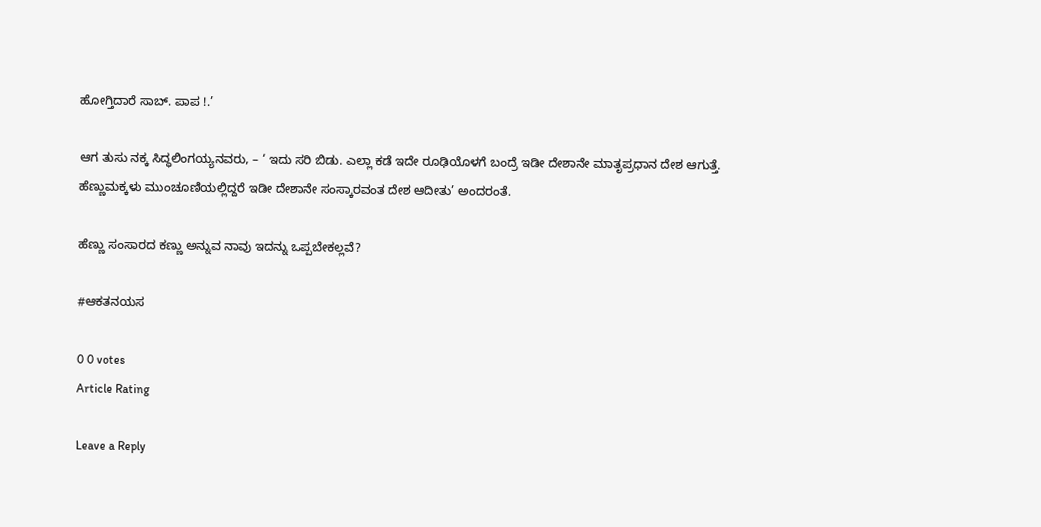ಹೋಗ್ತಿದಾರೆ ಸಾಬ್‌. ಪಾಪ !.’

ಆಗ ತುಸು ನಕ್ಕ ಸಿದ್ಧಲಿಂಗಯ್ಯನವರು, – ‘ ಇದು ಸರಿ ಬಿಡು. ಎಲ್ಲಾ ಕಡೆ ಇದೇ ರೂಢಿಯೊಳಗೆ ಬಂದ್ರೆ ಇಡೀ ದೇಶಾನೇ ಮಾತೃಪ್ರಧಾನ ದೇಶ ಆಗುತ್ತೆ. ಹೆಣ್ಣುಮಕ್ಕಳು ಮುಂಚೂಣಿಯಲ್ಲಿದ್ದರೆ ಇಡೀ ದೇಶಾನೇ ಸಂಸ್ಕಾರವಂತ ದೇಶ ಆದೀತು’ ಅಂದರಂತೆ.

ಹೆಣ್ಣು ಸಂಸಾರದ ಕಣ್ಣು ಅನ್ನುವ ನಾವು ಇದನ್ನು ಒಪ್ಪಬೇಕಲ್ಲವೆ?

#ಆಕತನಯಸ

0 0 votes
Article Rating

Leave a Reply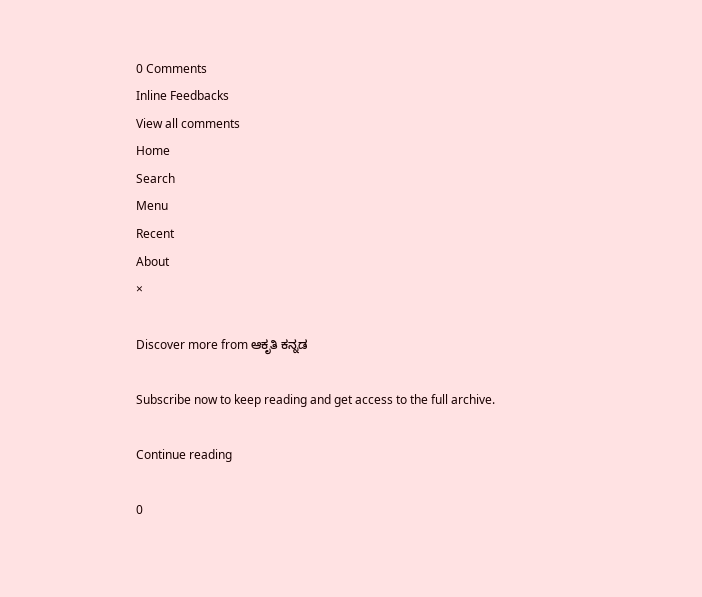0 Comments
Inline Feedbacks
View all comments
Home
Search
Menu
Recent
About
×

Discover more from ಆಕೃತಿ ಕನ್ನಡ

Subscribe now to keep reading and get access to the full archive.

Continue reading

0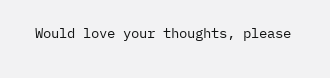Would love your thoughts, please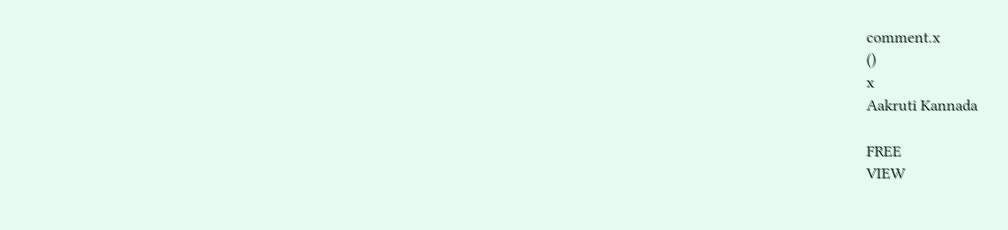comment.x
()
x
Aakruti Kannada

FREE
VIEW